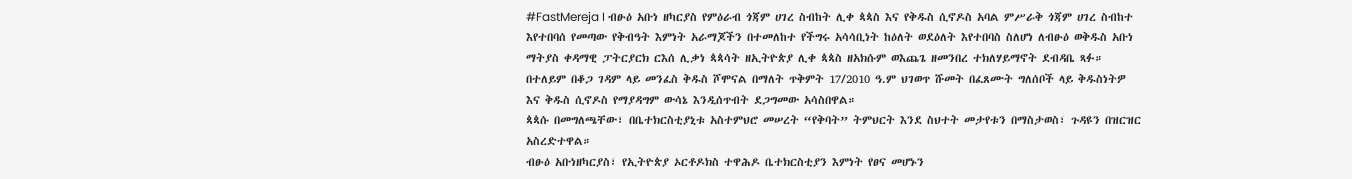#FastMereja I ብፁዕ አቡነ ዘካርያስ የምዕራብ ጎጃም ሀገረ ስብከት ሊቀ ጳጳስ እና የቅዱስ ሲኖዶስ አባል ምሥራቅ ጎጃም ሀገረ ስብከተ እየተበባሰ የመጣው የቅብዓት እምነት አራማጆችን በተመለከተ የችግሩ አሳሳቢነት ከዕለት ወደዕለት እየተበባስ ስለሆነ ለብፁዕ ወቅዱስ አቡነ ማትያስ ቀዳማዊ ፓትርያርክ ርእሰ ሊቃነ ጳጳሳት ዘኢትዮጵያ ሊቀ ጳጳስ ዘአክሱም ወእጨጌ ዘመንበረ ተክለሃይማኖት ደብዳቤ ጻፉ።
በተለይም በቆጋ ገዳም ላይ መንፈስ ቅዱስ ሾሞናል በማለት ጥቅምት 17/2010 ዓ.ም ህገወጥ ሹመት በፈጸሙት ግለሰቦች ላይ ቅዱስነትዎ እና ቅዱስ ሲኖዶስ የማያዳግም ውሳኔ እንዲሰጥብት ደጋግመው አሳስበዋል።
ጳጳሱ በመግለጫቸው፣ በቤተክርስቲያኒቱ አስተምህሮ መሠረት “የቅባት” ትምህርት እንደ ስህተት መታየቱን በማስታወስ፣ ጉዳዩን በዝርዝር አስረድተዋል።
ብፁዕ አቡነዘካርያስ፣ የኢትዮጵያ ኦርቶዶክስ ተዋሕዶ ቤተክርስቲያን እምነት የፀና መሆኑን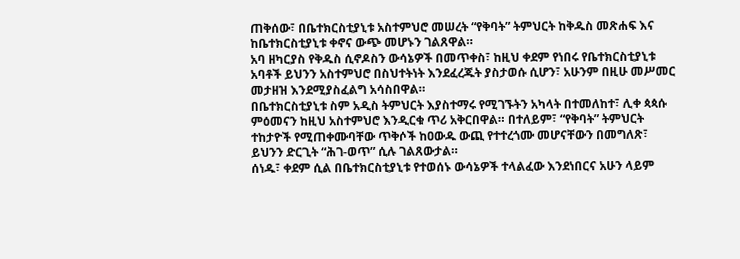ጠቅሰው፣ በቤተክርስቲያኒቱ አስተምህሮ መሠረት “የቅባት” ትምህርት ከቅዱስ መጽሐፍ እና ከቤተክርስቲያኒቱ ቀኖና ውጭ መሆኑን ገልጸዋል።
አባ ዘካርያስ የቅዱስ ሲኖዶስን ውሳኔዎች በመጥቀስ፣ ከዚህ ቀደም የነበሩ የቤተክርስቲያኒቱ አባቶች ይህንን አስተምህሮ በስህተትነት እንደፈረጁት ያስታወሱ ሲሆን፣ አሁንም በዚሁ መሥመር መታዘዝ እንደሚያስፈልግ አሳስበዋል።
በቤተክርስቲያኒቱ ስም አዲስ ትምህርት እያስተማሩ የሚገኙትን አካላት በተመለከተ፣ ሊቀ ጳጳሱ ምዕመናን ከዚህ አስተምህሮ እንዲርቁ ጥሪ አቅርበዋል። በተለይም፣ “የቅባት” ትምህርት ተከታዮች የሚጠቀሙባቸው ጥቅሶች ከዐውዱ ውጪ የተተረጎሙ መሆናቸውን በመግለጽ፣ ይህንን ድርጊት “ሕገ-ወጥ” ሲሉ ገልጸውታል።
ሰነዱ፣ ቀደም ሲል በቤተክርስቲያኒቱ የተወሰኑ ውሳኔዎች ተላልፈው እንደነበርና አሁን ላይም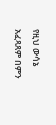የዚህ ውሳኔ አፈጻጸም በምን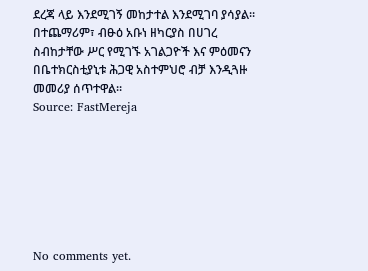ደረጃ ላይ እንደሚገኝ መከታተል እንደሚገባ ያሳያል። በተጨማሪም፣ ብፁዕ አቡነ ዘካርያስ በሀገረ ስብከታቸው ሥር የሚገኙ አገልጋዮች እና ምዕመናን በቤተክርስቲያኒቱ ሕጋዊ አስተምህሮ ብቻ እንዲጓዙ መመሪያ ሰጥተዋል።
Source: FastMereja







No comments yet.